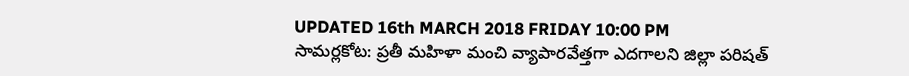UPDATED 16th MARCH 2018 FRIDAY 10:00 PM
సామర్లకోట: ప్రతీ మహిళా మంచి వ్యాపారవేత్తగా ఎదగాలని జిల్లా పరిషత్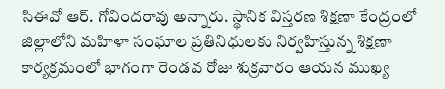సిఈవో ఆర్. గోవిందరావు అన్నారు. స్థానిక విస్తరణ శిక్షణా కేంద్రంలో జిల్లాలోని మహిళా సంఘాల ప్రతినిధులకు నిర్వహిస్తున్న శిక్షణా కార్యక్రమంలో భాగంగా రెండవ రోజు శుక్రవారం ఆయన ముఖ్య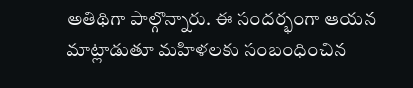అతిథిగా పాల్గొన్నారు. ఈ సందర్భంగా ఆయన మాట్లాడుతూ మహిళలకు సంబంధించిన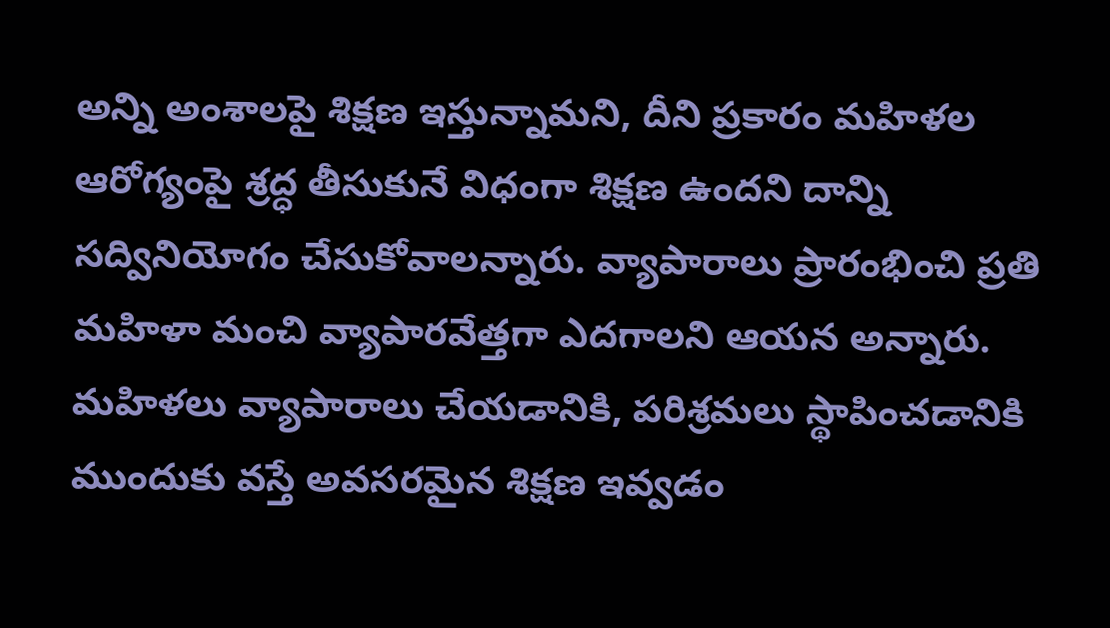అన్ని అంశాలపై శిక్షణ ఇస్తున్నామని, దీని ప్రకారం మహిళల ఆరోగ్యంపై శ్రద్ధ తీసుకునే విధంగా శిక్షణ ఉందని దాన్ని సద్వినియోగం చేసుకోవాలన్నారు. వ్యాపారాలు ప్రారంభించి ప్రతి మహిళా మంచి వ్యాపారవేత్తగా ఎదగాలని ఆయన అన్నారు. మహిళలు వ్యాపారాలు చేయడానికి, పరిశ్రమలు స్థాపించడానికి ముందుకు వస్తే అవసరమైన శిక్షణ ఇవ్వడం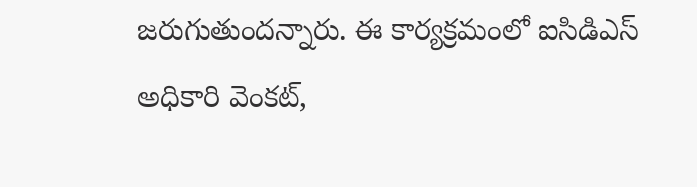జరుగుతుందన్నారు. ఈ కార్యక్రమంలో ఐసిడిఎస్ అధికారి వెంకట్,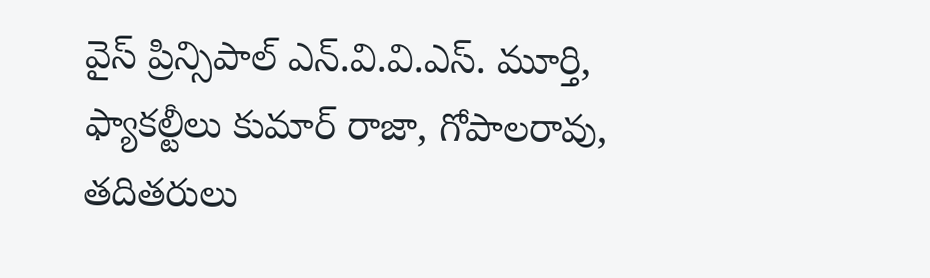వైస్ ప్రిన్సిపాల్ ఎన్.వి.వి.ఎస్. మూర్తి, ఫ్యాకల్టీలు కుమార్ రాజా, గోపాలరావు, తదితరులు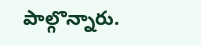పాల్గొన్నారు.